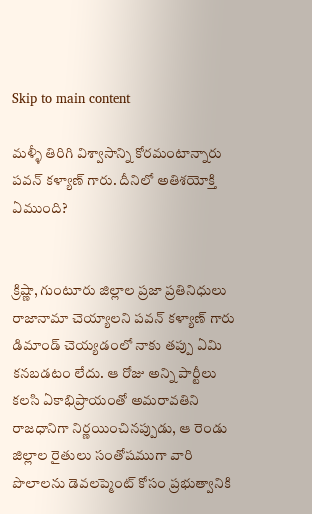Skip to main content

మళ్ళీ తిరిగి విశ్వాసాన్ని కోరమంటాన్నారు పవన్ కళ్యాణ్ గారు. దీనిలో అతిశయోక్తి ఏముంది?


క్రిష్ణా, గుంటూరు జిల్లాల ప్రజా ప్రతినిధులు రాజానామా చెయ్యాలని పవన్ కళ్యాణ్ గారు డిమాండ్ చెయ్యడంలో నాకు తప్పు ఏమి కనబడటం లేదు. ఆ రోజు అన్ని పార్టీలు కలసి ఏకాభిప్రాయంతో అమరావతిని  రాజధానిగా నిర్ణయించినప్పుడు, ఆ రెండు జిల్లాల రైతులు సంతోషముగా వారి పొలాలను డెవలప్మెంట్ కోసం ప్రభుత్వానికి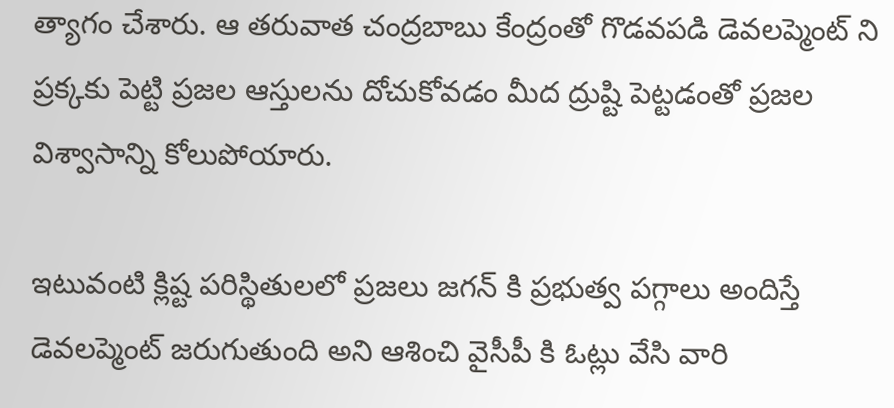త్యాగం చేశారు. ఆ తరువాత చంద్రబాబు కేంద్రంతో గొడవపడి డెవలప్మెంట్ ని ప్రక్కకు పెట్టి ప్రజల ఆస్తులను దోచుకోవడం మీద ద్రుష్టి పెట్టడంతో ప్రజల విశ్వాసాన్ని కోలుపోయారు.

ఇటువంటి క్లిష్ట పరిస్థితులలో ప్రజలు జగన్ కి ప్రభుత్వ పగ్గాలు అందిస్తే డెవలప్మెంట్ జరుగుతుంది అని ఆశించి వైసీపీ కి ఓట్లు వేసి వారి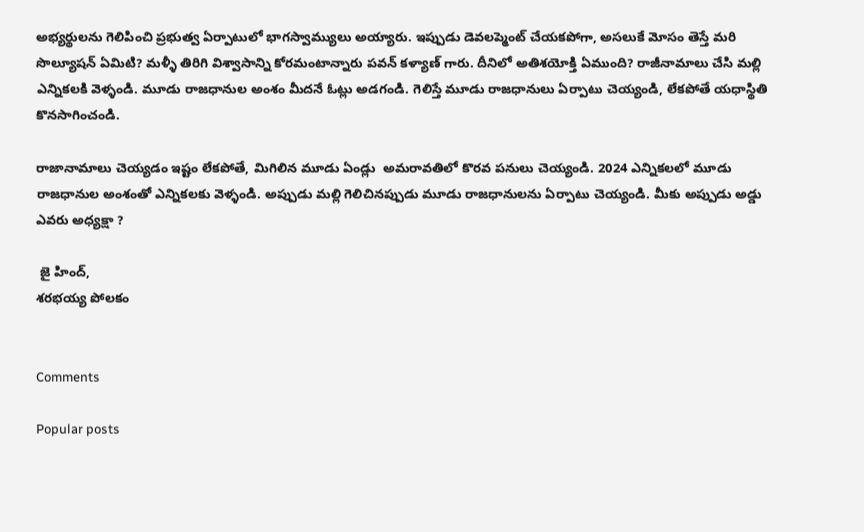అభ్యర్థులను గెలిపించి ప్రభుత్వ ఏర్పాటులో భాగస్వామ్యులు అయ్యారు. ఇప్పుడు డెవలప్మెంట్ చేయకపోగా, అసలుకే మోసం తెస్తే మరి సొల్యూషన్ ఏమిటి? మళ్ళీ తిరిగి విశ్వాసాన్ని కోరమంటాన్నారు పవన్ కళ్యాణ్ గారు. దీనిలో అతిశయోక్తి ఏముంది? రాజీనామాలు చేసి మల్లి ఎన్నికలకి వెళ్ళండి. మూడు రాజధానుల అంశం మీదనే ఓట్లు అడగండి. గెలిస్తే మూడు రాజధానులు ఏర్పాటు చెయ్యండి, లేకపోతే యధాస్థితి కొనసాగించండి.

రాజానామాలు చెయ్యడం ఇష్టం లేకపోతే, మిగిలిన మూడు ఏండ్లు  అమరావతిలో కొరవ పనులు చెయ్యండి. 2024 ఎన్నికలలో మూడు రాజధానుల అంశంతో ఎన్నికలకు వెళ్ళండి. అప్పుడు మల్లి గెలిచినప్పుడు మూడు రాజధానులను ఏర్పాటు చెయ్యండి. మీకు అప్పుడు అడ్డు ఎవరు అధ్యక్షా ?

 జై హింద్,
శరభయ్య పోలకం


Comments

Popular posts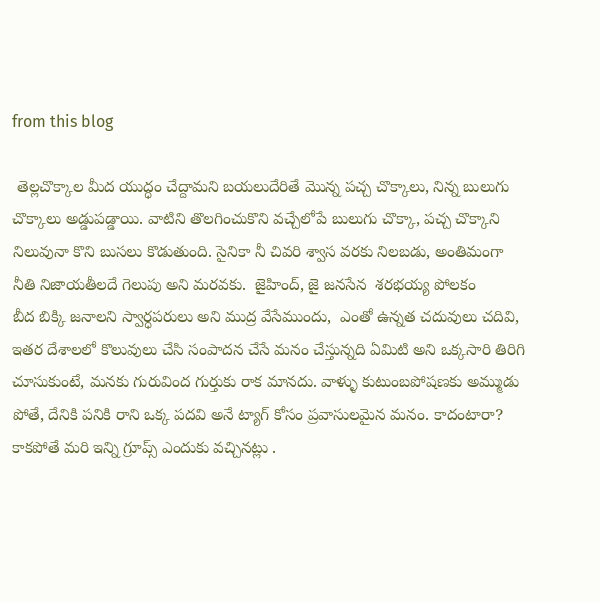from this blog

 తెల్లచొక్కాల మీద యుద్ధం చేద్దామని బయలుదేరితే మొన్న పచ్చ చొక్కాలు, నిన్న బులుగు చొక్కాలు అడ్డుపడ్డాయి. వాటిని తొలగించుకొని వచ్చేలోపే బులుగు చొక్కా, పచ్చ చొక్కాని నిలువునా కొని బుసలు కొడుతుంది. సైనికా నీ చివరి శ్వాస వరకు నిలబడు, అంతిమంగా నీతి నిజాయతీలదే గెలుపు అని మరవకు.  జైహింద్, జై జనసేన  శరభయ్య పోలకం
బీద బిక్కి జనాలని స్వార్ధపరులు అని ముద్ర వేసేముందు,  ఎంతో ఉన్నత చదువులు చదివి, ఇతర దేశాలలో కొలువులు చేసి సంపాదన చేసే మనం చేస్తున్నది ఏమిటి అని ఒక్కసారి తిరిగి చూసుకుంటే, మనకు గురువింద గుర్తుకు రాక మానదు. వాళ్ళు కుటుంబపోషణకు అమ్ముడు పోతే, దేనికి పనికి రాని ఒక్క పదవి అనే ట్యాగ్ కోసం ప్రవాసులమైన మనం. కాదంటారా? కాకపోతే మరి ఇన్ని గ్రూప్స్ ఎందుకు వచ్చినట్లు .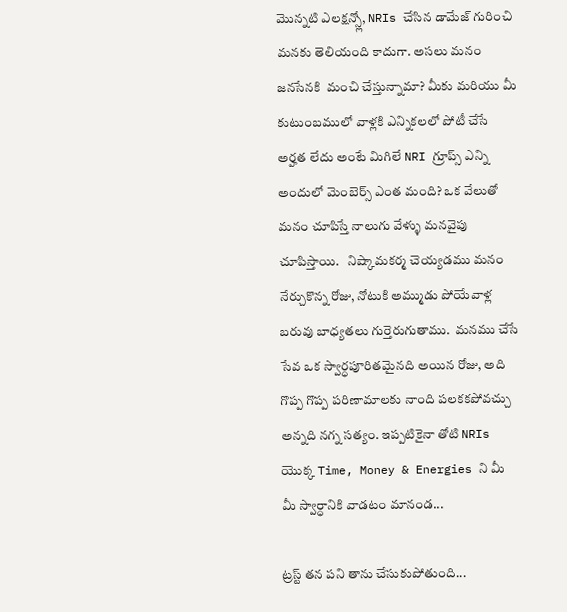మొన్నటి ఎలక్షన్స్లో, NRIs చేసిన డామేజ్ గురించి మనకు తెలియంది కాదుగా. అసలు మనం జనసేనకి  మంచి చేస్తున్నామా? మీకు మరియు మీ కుటుంబములో వాళ్లకి ఎన్నికలలో పోటీ చేసే అర్హత లేదు అంటే మిగిలే NRI గ్రూప్స్ ఎన్ని అందులో మెంబెర్స్ ఎంత మంది? ఒక వేలుతో మనం చూపిస్తే నాలుగు వేళ్ళు మనవైపు చూపిస్తాయి.   నిష్కామకర్మ చెయ్యడము మనం నేర్చుకొన్న రోజు, నోటుకి అమ్ముడు పోయేవాళ్ల బరువు బాధ్యతలు గుర్తెరుగుతాము.  మనము చేసే సేవ ఒక స్వార్ధపూరితమైనది అయిన రోజు, అది గొప్ప గొప్ప పరిణామాలకు నాంది పలకకపోవచ్చు అన్నది నగ్న సత్యం. ఇప్పటికైనా తోటి NRIs యొక్క Time, Money & Energies ని మీ  మీ స్వార్ధానికి వాడటం మానండ...

ట్రస్ట్ తన పని తాను చేసుకుపోతుంది...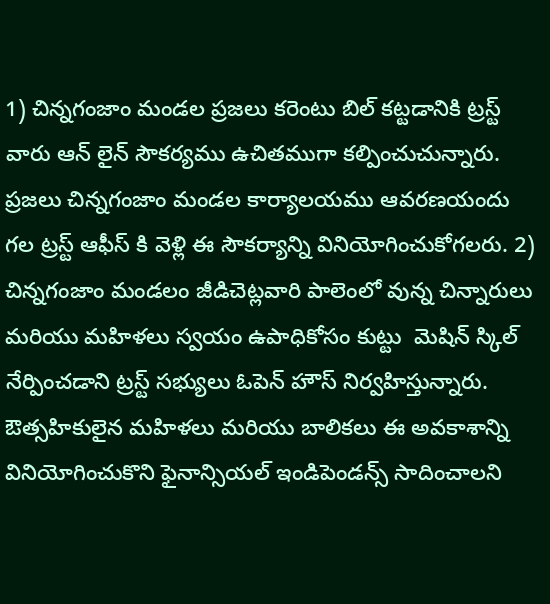1) చిన్నగంజాం మండల ప్రజలు కరెంటు బిల్ కట్టడానికి ట్రస్ట్ వారు ఆన్ లైన్ సౌకర్యము ఉచితముగా కల్పించుచున్నారు. ప్రజలు చిన్నగంజాం మండల కార్యాలయము ఆవరణయందు గల ట్రస్ట్ ఆఫీస్ కి వెళ్లి ఈ సౌకర్యాన్ని వినియోగించుకోగలరు. 2) చిన్నగంజాం మండలం జీడిచెట్లవారి పాలెంలో వున్న చిన్నారులు మరియు మహిళలు స్వయం ఉపాధికోసం కుట్టు  మెషిన్ స్కిల్ నేర్పించడాని ట్రస్ట్ సభ్యులు ఓపెన్ హౌస్ నిర్వహిస్తున్నారు. ఔత్సహికులైన మహిళలు మరియు బాలికలు ఈ అవకాశాన్ని వినియోగించుకొని ఫైనాన్సియల్ ఇండిపెండన్స్ సాదించాలని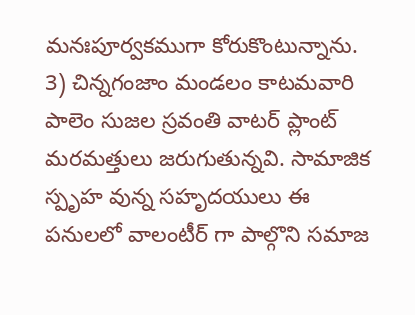మనఃపూర్వకముగా కోరుకొంటున్నాను. 3) చిన్నగంజాం మండలం కాటమవారి పాలెం సుజల స్రవంతి వాటర్ ప్లాంట్ మరమత్తులు జరుగుతున్నవి. సామాజిక స్పృహ వున్న సహృదయులు ఈ పనులలో వాలంటీర్ గా పాల్గొని సమాజ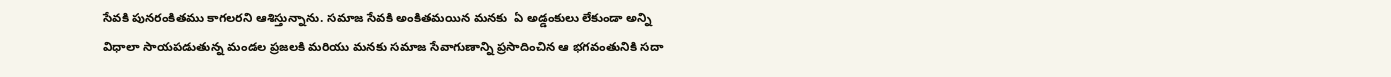సేవకి పునరంకితము కాగలరని ఆశిస్తున్నాను. సమాజ సేవకి అంకితమయిన మనకు  ఏ అడ్డంకులు లేకుండా అన్ని విధాలా సాయపడుతున్న మండల ప్రజలకి మరియు మనకు సమాజ సేవాగుణాన్ని ప్రసాదించిన ఆ భగవంతునికి సదా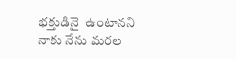భక్తుడినై  ఉంటానని నాకు నేను మరల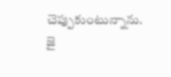చెప్పుకుంటున్నాను. జై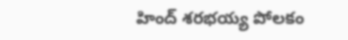హింద్ శరభయ్య పోలకం